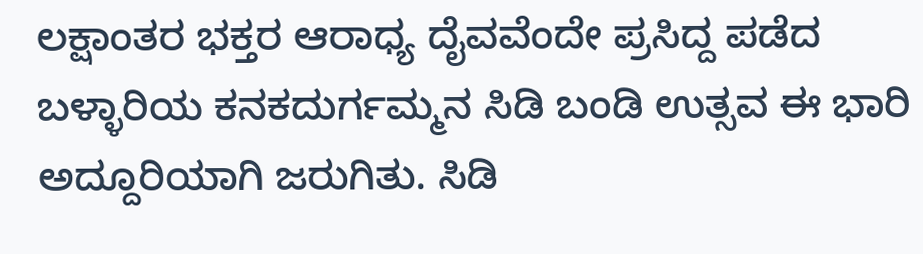ಲಕ್ಷಾಂತರ ಭಕ್ತರ ಆರಾಧ್ಯ ದೈವವೆಂದೇ ಪ್ರಸಿದ್ದ ಪಡೆದ ಬಳ್ಳಾರಿಯ ಕನಕದುರ್ಗಮ್ಮನ ಸಿಡಿ ಬಂಡಿ ಉತ್ಸವ ಈ ಭಾರಿ ಅದ್ದೂರಿಯಾಗಿ ಜರುಗಿತು. ಸಿಡಿ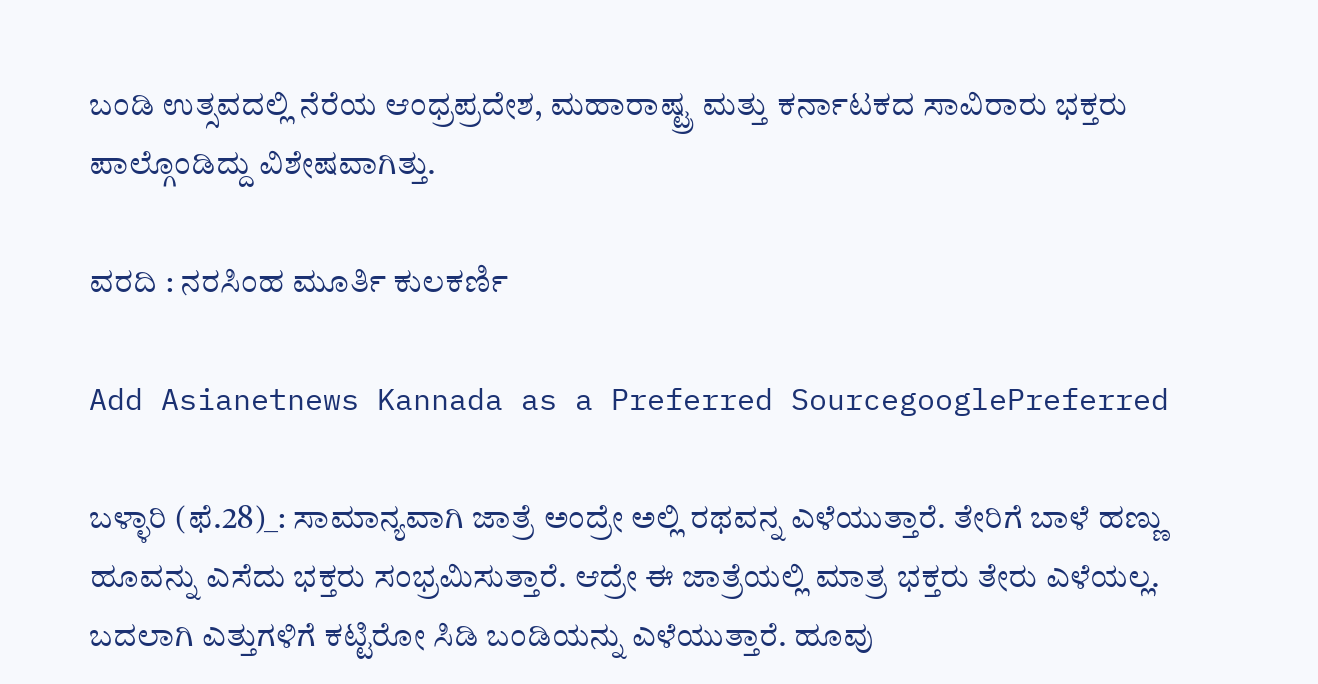ಬಂಡಿ ಉತ್ಸವದಲ್ಲಿ ನೆರೆಯ ಆಂಧ್ರಪ್ರದೇಶ, ಮಹಾರಾಷ್ಟ್ರ ಮತ್ತು ಕರ್ನಾಟಕದ ಸಾವಿರಾರು ಭಕ್ತರು ಪಾಲ್ಗೊಂಡಿದ್ದು ವಿಶೇಷವಾಗಿತ್ತು.

ವರದಿ : ನರಸಿಂಹ ಮೂರ್ತಿ ಕುಲಕರ್ಣಿ

Add Asianetnews Kannada as a Preferred SourcegooglePreferred

ಬಳ್ಳಾರಿ (ಫೆ.28)_: ಸಾಮಾನ್ಯವಾಗಿ ಜಾತ್ರೆ ಅಂದ್ರೇ ಅಲ್ಲಿ ರಥವನ್ನ ಎಳೆಯುತ್ತಾರೆ. ತೇರಿಗೆ ಬಾಳೆ ಹಣ್ಣು ಹೂವನ್ನು ಎಸೆದು ಭಕ್ತರು ಸಂಭ್ರಮಿಸುತ್ತಾರೆ. ಆದ್ರೇ ಈ ಜಾತ್ರೆಯಲ್ಲಿ ಮಾತ್ರ ಭಕ್ತರು ತೇರು ಎಳೆಯಲ್ಲ. ಬದಲಾಗಿ ಎತ್ತುಗಳಿಗೆ ಕಟ್ಟಿರೋ ಸಿಡಿ ಬಂಡಿಯನ್ನು ಎಳೆಯುತ್ತಾರೆ. ಹೂವು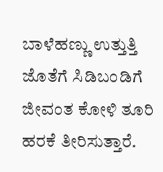ಬಾಳೆಹಣ್ಣು ಉತ್ತುತ್ತಿ ಜೊತೆಗೆ ಸಿಡಿಬಂಡಿಗೆ ಜೀವಂತ ಕೋಳಿ ತೂರಿ ಹರಕೆ ತೀರಿಸುತ್ತಾರೆ.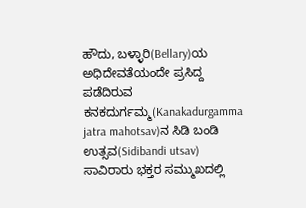ಹೌದು, ಬಳ್ಳಾರಿ(Bellary)ಯ ಅಧಿದೇವತೆಯಂದೇ ಪ್ರಸಿದ್ದ ಪಡೆದಿರುವ ಕನಕದುರ್ಗಮ್ಮ(Kanakadurgamma jatra mahotsav)ನ ಸಿಡಿ ಬಂಡಿ ಉತ್ಸವ(Sidibandi utsav) ಸಾವಿರಾರು ಭಕ್ತರ ಸಮ್ಮುಖದಲ್ಲಿ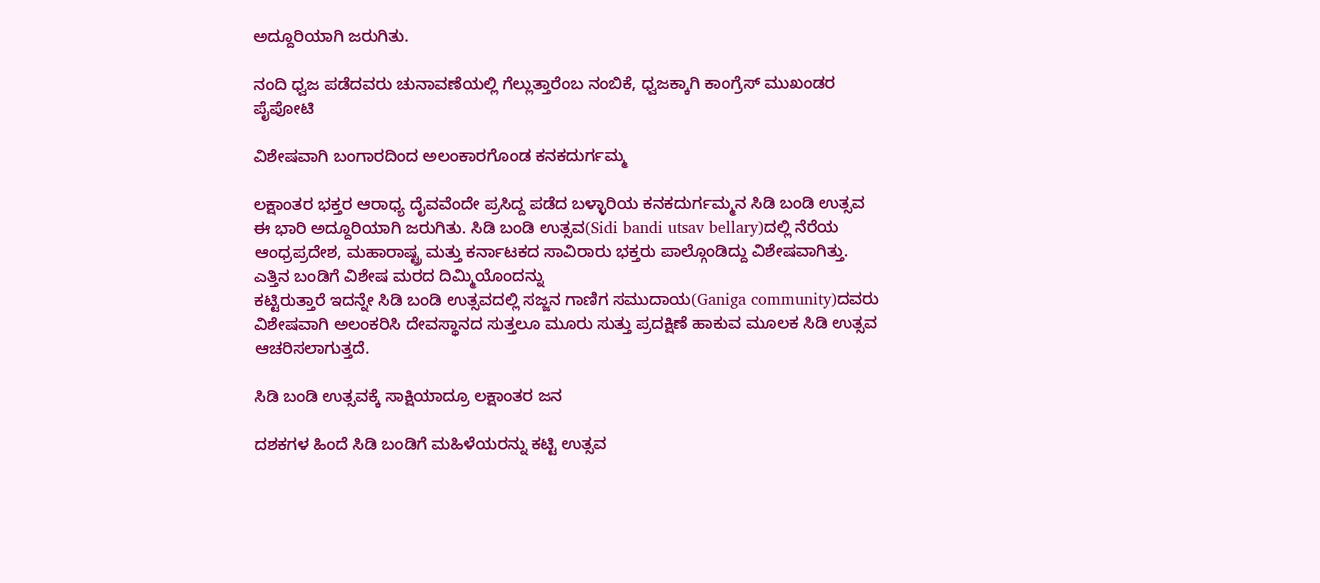ಅದ್ದೂರಿಯಾಗಿ ಜರುಗಿತು.

ನಂದಿ ಧ್ವಜ ಪಡೆದವರು ಚುನಾವಣೆಯಲ್ಲಿ ಗೆಲ್ಲುತ್ತಾರೆಂಬ ನಂಬಿಕೆ, ಧ್ವಜಕ್ಕಾಗಿ ಕಾಂಗ್ರೆಸ್ ಮುಖಂಡರ ಪೈಪೋಟಿ

ವಿಶೇಷವಾಗಿ ಬಂಗಾರದಿಂದ ಅಲಂಕಾರಗೊಂಡ ಕನಕದುರ್ಗಮ್ಮ

ಲಕ್ಷಾಂತರ ಭಕ್ತರ ಆರಾಧ್ಯ ದೈವವೆಂದೇ ಪ್ರಸಿದ್ದ ಪಡೆದ ಬಳ್ಳಾರಿಯ ಕನಕದುರ್ಗಮ್ಮನ ಸಿಡಿ ಬಂಡಿ ಉತ್ಸವ ಈ ಭಾರಿ ಅದ್ದೂರಿಯಾಗಿ ಜರುಗಿತು. ಸಿಡಿ ಬಂಡಿ ಉತ್ಸವ(Sidi bandi utsav bellary)ದಲ್ಲಿ ನೆರೆಯ ಆಂಧ್ರಪ್ರದೇಶ, ಮಹಾರಾಷ್ಟ್ರ ಮತ್ತು ಕರ್ನಾಟಕದ ಸಾವಿರಾರು ಭಕ್ತರು ಪಾಲ್ಗೊಂಡಿದ್ದು ವಿಶೇಷವಾಗಿತ್ತು. ಎತ್ತಿನ‌ ಬಂಡಿಗೆ ವಿಶೇಷ ಮರದ ದಿಮ್ಮಿಯೊಂದನ್ನು
ಕಟ್ಟಿರುತ್ತಾರೆ ಇದನ್ನೇ ಸಿಡಿ ಬಂಡಿ ಉತ್ಸವದಲ್ಲಿ ಸಜ್ಜನ ಗಾಣಿಗ ಸಮುದಾಯ(Ganiga community)ದವರು ವಿಶೇಷವಾಗಿ ಅಲಂಕರಿಸಿ ದೇವಸ್ಥಾನದ ಸುತ್ತಲೂ ಮೂರು ಸುತ್ತು ಪ್ರದಕ್ಷಿಣೆ ಹಾಕುವ ಮೂಲಕ ಸಿಡಿ ಉತ್ಸವ ಆಚರಿಸಲಾಗುತ್ತದೆ.

ಸಿಡಿ ಬಂಡಿ ಉತ್ಸವಕ್ಕೆ ಸಾಕ್ಷಿಯಾದ್ರೂ ಲಕ್ಷಾಂತರ ಜನ

ದಶಕಗಳ ಹಿಂದೆ ಸಿಡಿ ಬಂಡಿಗೆ ಮಹಿಳೆಯರನ್ನು ಕಟ್ಟಿ ಉತ್ಸವ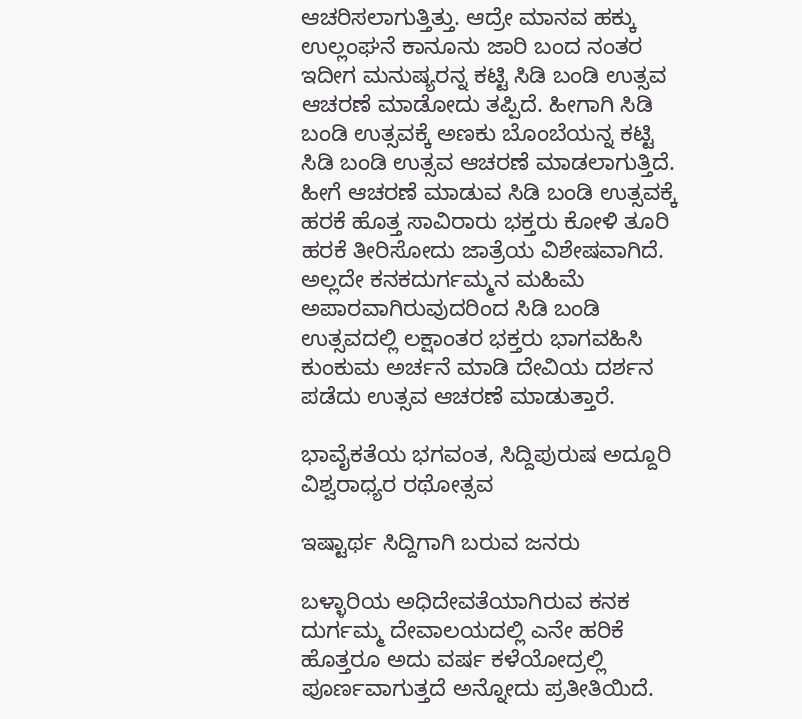ಆಚರಿಸಲಾಗುತ್ತಿತ್ತು. ಆದ್ರೇ ಮಾನವ ಹಕ್ಕು ಉಲ್ಲಂಘನೆ ಕಾನೂನು ಜಾರಿ ಬಂದ ನಂತರ ಇದೀಗ ಮನುಷ್ಯರನ್ನ ಕಟ್ಟಿ ಸಿಡಿ ಬಂಡಿ ಉತ್ಸವ ಆಚರಣೆ ಮಾಡೋದು ತಪ್ಪಿದೆ. ಹೀಗಾಗಿ ಸಿಡಿ ಬಂಡಿ ಉತ್ಸವಕ್ಕೆ ಅಣಕು ಬೊಂಬೆಯನ್ನ ಕಟ್ಟಿ ಸಿಡಿ ಬಂಡಿ ಉತ್ಸವ ಆಚರಣೆ ಮಾಡಲಾಗುತ್ತಿದೆ. ಹೀಗೆ ಆಚರಣೆ ಮಾಡುವ ಸಿಡಿ ಬಂಡಿ ಉತ್ಸವಕ್ಕೆ ಹರಕೆ ಹೊತ್ತ ಸಾವಿರಾರು ಭಕ್ತರು ಕೋಳಿ ತೂರಿ ಹರಕೆ ತೀರಿಸೋದು ಜಾತ್ರೆಯ ವಿಶೇಷವಾಗಿದೆ. ಅಲ್ಲದೇ ಕನಕದುರ್ಗಮ್ಮನ ಮಹಿಮೆ ಅಪಾರವಾಗಿರುವುದರಿಂದ ಸಿಡಿ ಬಂಡಿ ಉತ್ಸವದಲ್ಲಿ ಲಕ್ಷಾಂತರ ಭಕ್ತರು ಭಾಗವಹಿಸಿ ಕುಂಕುಮ ಅರ್ಚನೆ ಮಾಡಿ ದೇವಿಯ ದರ್ಶನ ಪಡೆದು ಉತ್ಸವ ಆಚರಣೆ ಮಾಡುತ್ತಾರೆ.

ಭಾವೈಕತೆಯ ಭಗವಂತ, ಸಿದ್ದಿಪುರುಷ ಅದ್ದೂರಿ ವಿಶ್ವರಾಧ್ಯರ ರಥೋತ್ಸವ

ಇಷ್ಟಾರ್ಥ ಸಿದ್ದಿಗಾಗಿ ಬರುವ ಜನರು

ಬಳ್ಳಾರಿಯ ಅಧಿದೇವತೆಯಾಗಿರುವ ಕನಕ ದುರ್ಗಮ್ಮ ದೇವಾಲಯದಲ್ಲಿ ಎನೇ ಹರಿಕೆ ಹೊತ್ತರೂ ಅದು ವರ್ಷ ಕಳೆಯೋದ್ರಲ್ಲಿ ಪೂರ್ಣವಾಗುತ್ತದೆ ಅನ್ನೋದು ಪ್ರತೀತಿಯಿದೆ.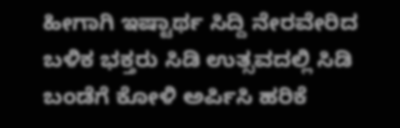ಹೀಗಾಗಿ ಇಷ್ಟಾರ್ಥ ಸಿದ್ದಿ ನೇರವೇರಿದ ಬಳಿಕ ಭಕ್ತರು ಸಿಡಿ ಉತ್ಸವದಲ್ಲಿ ಸಿಡಿ ಬಂಡೆಗೆ ಕೋಳಿ ಅರ್ಪಿಸಿ ಹರಿಕೆ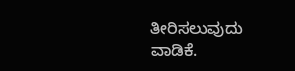ತೀರಿಸಲುವುದು ವಾಡಿಕೆ.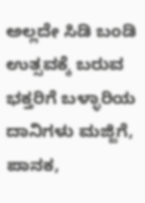ಅಲ್ಲದೇ ಸಿಡಿ ಬಂಡಿ ಉತ್ಸವಕ್ಕೆ ಬರುವ ಭಕ್ತರಿಗೆ ಬಳ್ಳಾರಿಯ ದಾನಿಗಳು ಮಜ್ಜಿಗೆ, ಪಾನಕ,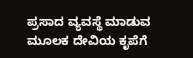ಪ್ರಸಾದ ವ್ಯವಸ್ಥೆ ಮಾಡುವ ಮೂಲಕ ದೇವಿಯ ಕೃಪೆಗೆ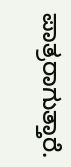ಪಾತ್ರರಾಗುತ್ತಾರೆ.